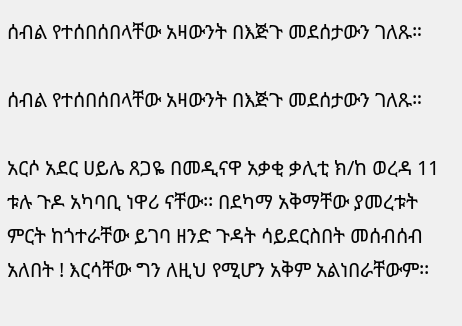ሰብል የተሰበሰበላቸው አዛውንት በእጅጉ መደሰታውን ገለጹ።

ሰብል የተሰበሰበላቸው አዛውንት በእጅጉ መደሰታውን ገለጹ።

አርሶ አደር ሀይሌ ጸጋዬ በመዲናዋ አቃቂ ቃሊቲ ክ/ከ ወረዳ 11 ቱሉ ጉዶ አካባቢ ነዋሪ ናቸው፡፡ በደካማ አቅማቸው ያመረቱት ምርት ከጎተራቸው ይገባ ዘንድ ጉዳት ሳይደርስበት መሰብሰብ አለበት ! እርሳቸው ግን ለዚህ የሚሆን አቅም አልነበራቸውም፡፡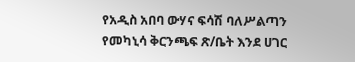የአዲስ አበባ ውሃና ፍሳሽ ባለሥልጣን የመካኒሳ ቅርንጫፍ ጽ/ቤት እንደ ሀገር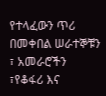የተላፈውን ጥሪ በመቀበል ሠራተኞቹን ፣ አመራሮችን ፣የቆፋሪ እና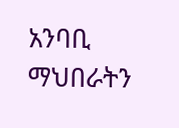አንባቢ ማህበራትን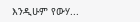እንዲሁም የውሃ...